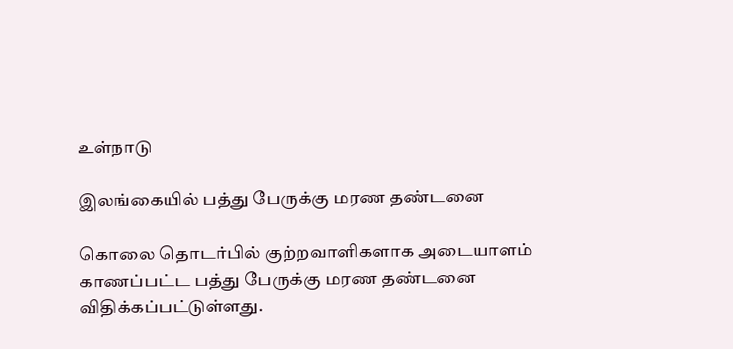உள்நாடு

இலங்கையில் பத்து பேருக்கு மரண தண்டனை

கொலை தொடர்பில் குற்றவாளிகளாக அடையாளம் காணப்பட்ட பத்து பேருக்கு மரண தண்டனை விதிக்கப்பட்டுள்ளது.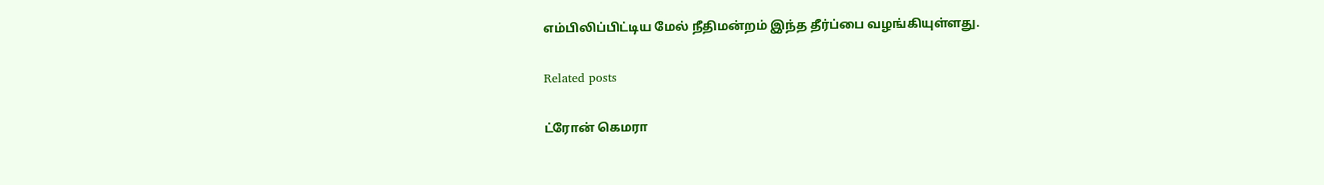எம்பிலிப்பிட்டிய மேல் நீதிமன்றம் இந்த தீர்ப்பை வழங்கியுள்ளது.

Related posts

ட்ரோன் கெமரா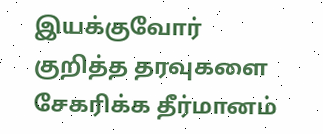இயக்குவோர் குறித்த தரவுகளை சேகரிக்க தீர்மானம்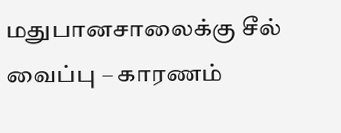மதுபானசாலைக்கு சீல் வைப்பு – காரணம்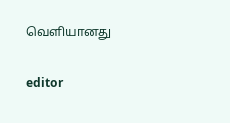வெளியானது

editor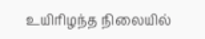உயிரிழந்த நிலையில்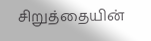சிறுத்தையின்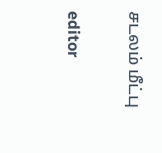சடலம் மீட்பு

editor